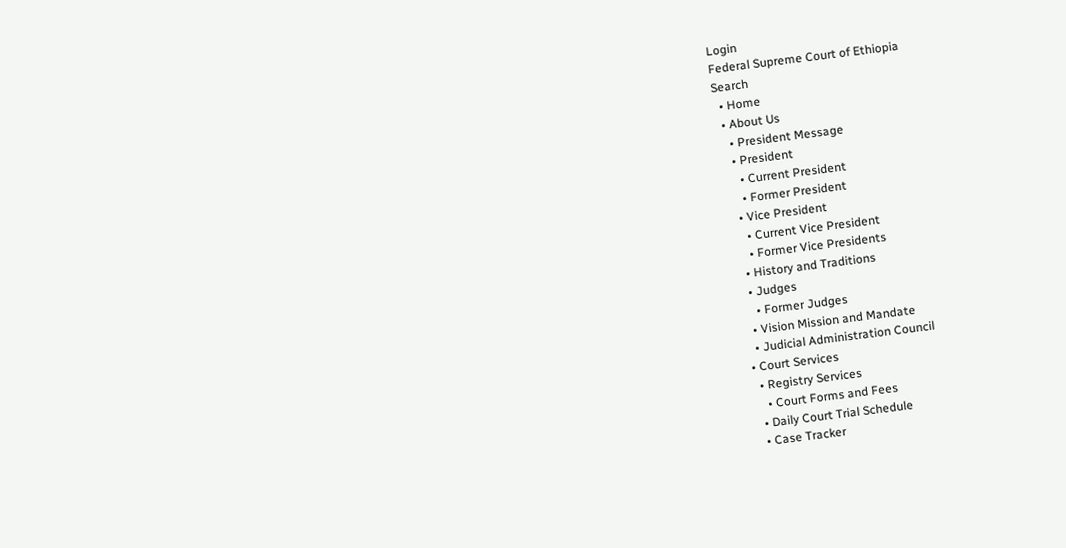Login
Federal Supreme Court of Ethiopia
Search
  • Home
  • About Us
    • President Message
    • President
      • Current President
      • Former President
    • Vice President
      • Current Vice President
      • Former Vice Presidents
    • History and Traditions
    • Judges
      • Former Judges
    • Vision Mission and Mandate
    • Judicial Administration Council
  • Court Services
    • Registry Services
      • Court Forms and Fees
    • Daily Court Trial Schedule
    • Case Tracker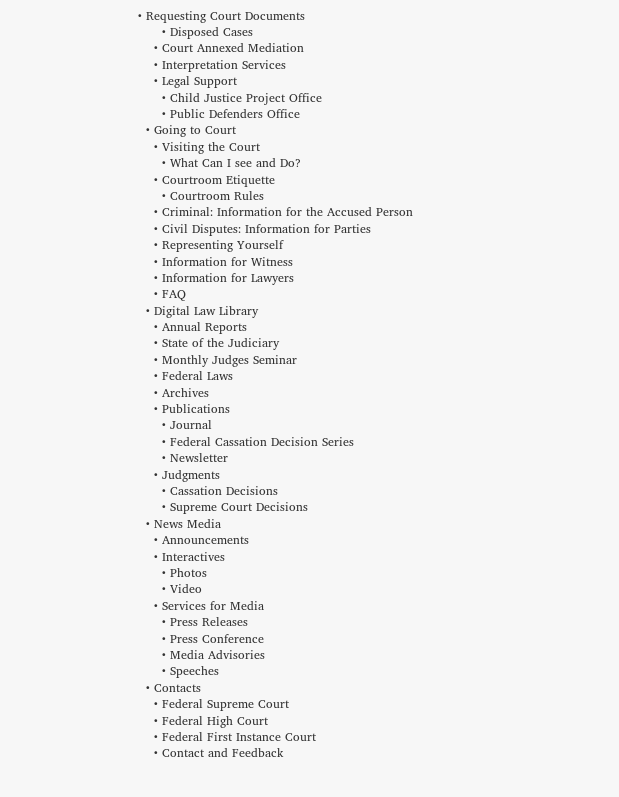• Requesting Court Documents
      • Disposed Cases
    • Court Annexed Mediation
    • Interpretation Services
    • Legal Support
      • Child Justice Project Office
      • Public Defenders Office
  • Going to Court
    • Visiting the Court
      • What Can I see and Do?
    • Courtroom Etiquette
      • Courtroom Rules
    • Criminal: Information for the Accused Person
    • Civil Disputes: Information for Parties
    • Representing Yourself
    • Information for Witness
    • Information for Lawyers
    • FAQ
  • Digital Law Library
    • Annual Reports
    • State of the Judiciary
    • Monthly Judges Seminar
    • Federal Laws
    • Archives
    • Publications
      • Journal
      • Federal Cassation Decision Series
      • Newsletter
    • Judgments
      • Cassation Decisions
      • Supreme Court Decisions
  • News Media
    • Announcements
    • Interactives
      • Photos
      • Video
    • Services for Media
      • Press Releases
      • Press Conference
      • Media Advisories
      • Speeches
  • Contacts
    • Federal Supreme Court
    • Federal High Court
    • Federal First Instance Court
    • Contact and Feedback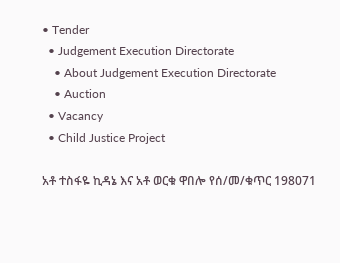• Tender
  • Judgement Execution Directorate
    • About Judgement Execution Directorate
    • Auction
  • Vacancy
  • Child Justice Project

አቶ ተስፋዬ ኪዳኔ እና አቶ ወርቁ ዋበሎ የሰ/መ/ቁጥር 198071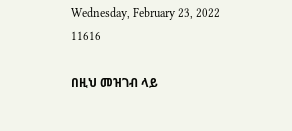Wednesday, February 23, 2022 11616

በዚህ መዝገብ ላይ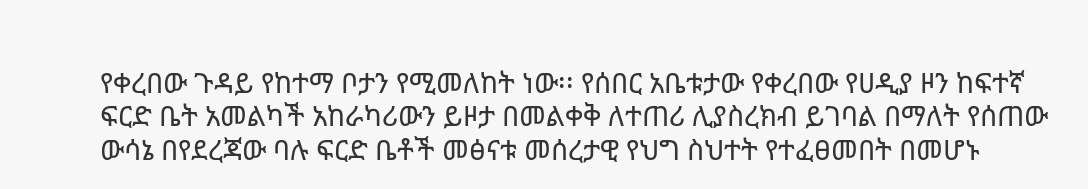የቀረበው ጉዳይ የከተማ ቦታን የሚመለከት ነው፡፡ የሰበር አቤቱታው የቀረበው የሀዲያ ዞን ከፍተኛ ፍርድ ቤት አመልካች አከራካሪውን ይዞታ በመልቀቅ ለተጠሪ ሊያስረክብ ይገባል በማለት የሰጠው ውሳኔ በየደረጃው ባሉ ፍርድ ቤቶች መፅናቱ መሰረታዊ የህግ ስህተት የተፈፀመበት በመሆኑ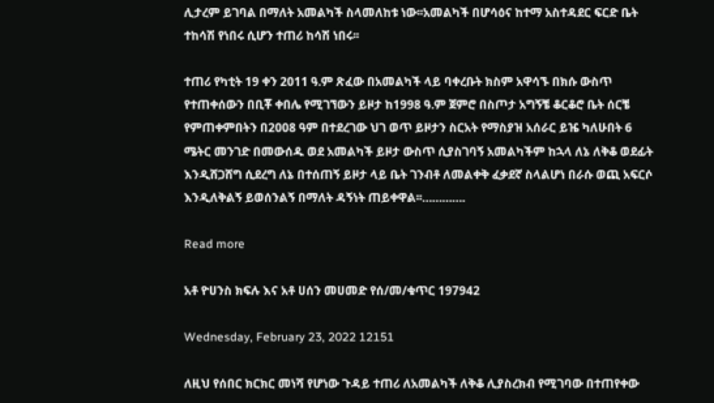ሊታረም ይገባል በማለት አመልካች ስላመለከቱ ነው፡፡አመልካች በሆሳዕና ከተማ አስተዳደር ፍርድ ቤት ተከሳሽ የነበሩ ሲሆን ተጠሪ ከሳሽ ነበሩ፡፡

ተጠሪ የካቲት 19 ቀን 2011 ዓ.ም ጽፈው በአመልካች ላይ ባቀረቡት ክስም አዋሳኙ በክሱ ውስጥ የተጠቀሰውን በቢቾ ቀበሌ የሚገኘውን ይዞታ ከ1998 ዓ.ም ጀምሮ በስጦታ አግኝቼ ቆርቆሮ ቤት ሰርቼ የምጠቀምበትን በ2008 ዓም በተደረገው ህገ ወጥ ይዞታን ስርአት የማስያዝ አሰራር ይዤ ካለሁበት 6 ሜትር መንገድ በመውሰዱ ወደ አመልካች ይዞታ ውስጥ ሲያስገባኝ አመልካችም ከኋላ ለኔ ለቅቆ ወደፊት እንዲሸጋሸግ ሲደረግ ለኔ በተሰጠኝ ይዞታ ላይ ቤት ገንብቶ ለመልቀቅ ፈቃደኛ ስላልሆነ በራሱ ወጪ አፍርሶ እንዲለቅልኝ ይወሰንልኝ በማለት ዳኝነት ጠይቀዋል፡፡………….

Read more

አቶ ዮሀንስ ክፍሉ እና አቶ ሀሰን መሀመድ የሰ/መ/ቁጥር 197942

Wednesday, February 23, 2022 12151

ለዚህ የሰበር ክርክር መነሻ የሆነው ጉዳይ ተጠሪ ለአመልካች ለቅቆ ሊያስረክብ የሚገባው በተጠየቀው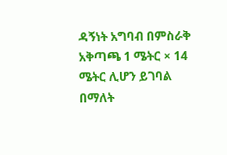ዳኝነት አግባብ በምስራቅ አቅጣጫ 1 ሜትር × 14 ሜትር ሊሆን ይገባል በማለት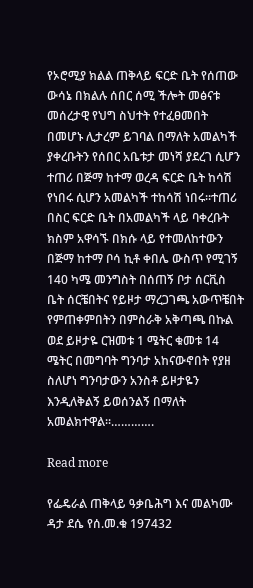የኦሮሚያ ክልል ጠቅላይ ፍርድ ቤት የሰጠው ውሳኔ በክልሉ ሰበር ሰሚ ችሎት መፅናቱ መሰረታዊ የህግ ስህተት የተፈፀመበት በመሆኑ ሊታረም ይገባል በማለት አመልካች ያቀረቡትን የሰበር አቤቱታ መነሻ ያደረገ ሲሆን ተጠሪ በጅማ ከተማ ወረዳ ፍርድ ቤት ከሳሽ የነበሩ ሲሆን አመልካች ተከሳሽ ነበሩ፡፡ተጠሪ በስር ፍርድ ቤት በአመልካች ላይ ባቀረቡት ክስም አዋሳኙ በክሱ ላይ የተመለከተውን በጅማ ከተማ ቦሳ ኪቶ ቀበሌ ውስጥ የሚገኝ 140 ካሜ መንግስት በሰጠኝ ቦታ ሰርቪስ ቤት ሰርቼበትና የይዞታ ማረጋገጫ አውጥቼበት የምጠቀምበትን በምስራቅ አቅጣጫ በኩል ወደ ይዞታዬ ርዝመቱ 1 ሜትር ቁመቱ 14 ሜትር በመግባት ግንባታ አከናውኖበት የያዘ ስለሆነ ግንባታውን አንስቶ ይዞታዬን እንዲለቅልኝ ይወሰንልኝ በማለት አመልክተዋል፡፡………….

Read more

የፌዴራል ጠቅላይ ዓቃቤሕግ እና መልካሙ ዳታ ደሴ የሰ.መ.ቁ 197432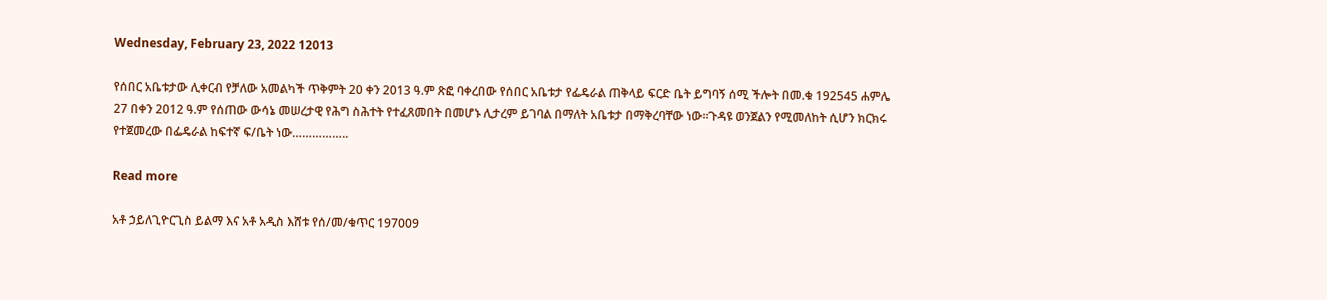Wednesday, February 23, 2022 12013

የሰበር አቤቱታው ሊቀርብ የቻለው አመልካች ጥቅምት 20 ቀን 2013 ዓ.ም ጽፎ ባቀረበው የሰበር አቤቱታ የፌዴራል ጠቅላይ ፍርድ ቤት ይግባኝ ሰሚ ችሎት በመ.ቁ 192545 ሐምሌ 27 በቀን 2012 ዓ.ም የሰጠው ውሳኔ መሠረታዊ የሕግ ስሕተት የተፈጸመበት በመሆኑ ሊታረም ይገባል በማለት አቤቱታ በማቅረባቸው ነው፡፡ጉዳዩ ወንጀልን የሚመለከት ሲሆን ክርክሩ የተጀመረው በፌዴራል ከፍተኛ ፍ/ቤት ነው……………..

Read more

አቶ ኃይለጊዮርጊስ ይልማ እና አቶ አዲስ እሸቱ የሰ/መ/ቁጥር 197009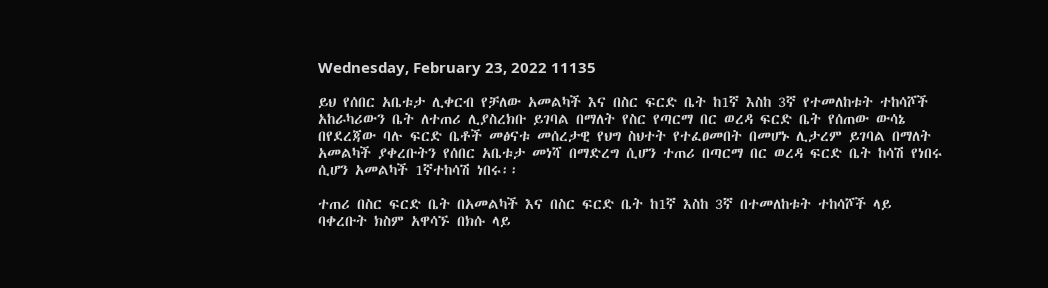Wednesday, February 23, 2022 11135

ይህ የሰበር አቤቱታ ሊቀርብ የቻለው አመልካች እና በስር ፍርድ ቤት ከ1ኛ እስከ 3ኛ የተመለከቱት ተከሳሾች አከራካሪውን ቤት ለተጠሪ ሊያስረክቡ ይገባል በማለት የስር የጣርማ በር ወረዳ ፍርድ ቤት የሰጠው ውሳኔ በየደረጃው ባሉ ፍርድ ቤቶች መፅናቱ መሰረታዊ የህግ ስህተት የተፈፀመበት በመሆኑ ሊታረም ይገባል በማለት አመልካች ያቀረቡትን የሰበር አቤቱታ መነሻ በማድረግ ሲሆን ተጠሪ በጣርማ በር ወረዳ ፍርድ ቤት ከሳሽ የነበሩ ሲሆን አመልካች 1ኛተከሳሽ ነበሩ፡፡

ተጠሪ በስር ፍርድ ቤት በአመልካች እና በስር ፍርድ ቤት ከ1ኛ እስከ 3ኛ በተመለከቱት ተከሳሾች ላይ ባቀረቡት ክስም አዋሳኙ በክሱ ላይ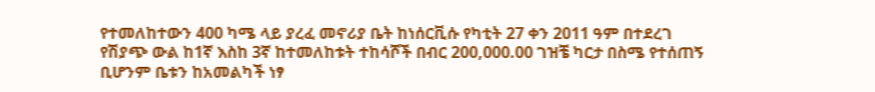የተመለከተውን 400 ካሜ ላይ ያረፈ መኖሪያ ቤት ከነሰርቪሱ የካቲት 27 ቀን 2011 ዓም በተደረገ የሽያጭ ውል ከ1ኛ እስከ 3ኛ ከተመለከቱት ተከሳሾች በብር 200,000.00 ገዝቼ ካርታ በስሜ የተሰጠኝ ቢሆንም ቤቱን ከአመልካች ነፃ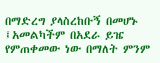በማድረግ ያላስረከቡኝ በመሆኑ ፤አመልካችም በአደራ ይዤ የምጠቀመው ነው በማለት ምንም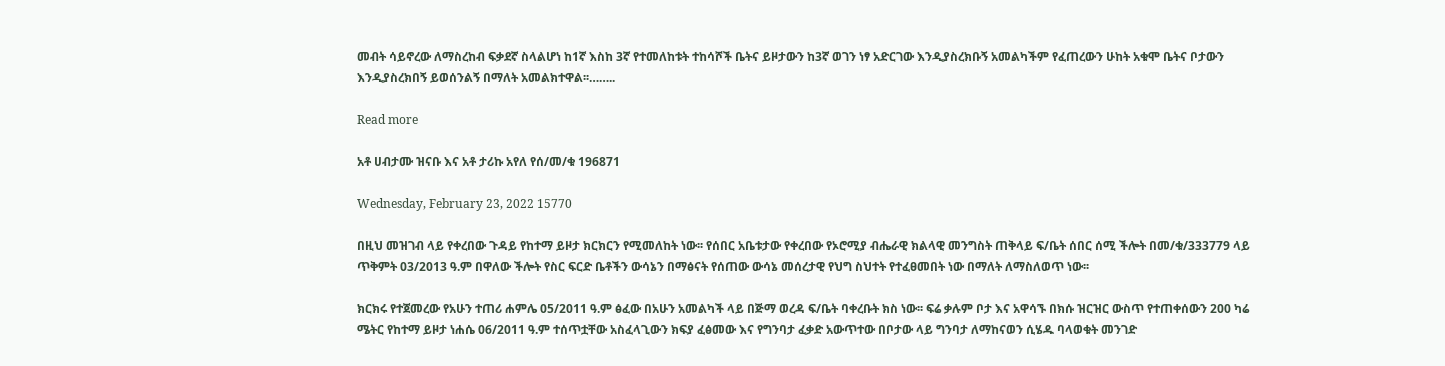መብት ሳይኖረው ለማስረከብ ፍቃደኛ ስላልሆነ ከ1ኛ እስከ 3ኛ የተመለከቱት ተከሳሾች ቤትና ይዞታውን ከ3ኛ ወገን ነፃ አድርገው እንዲያስረክቡኝ አመልካችም የፈጠረውን ሁከት አቁሞ ቤትና ቦታውን እንዲያስረክበኝ ይወሰንልኝ በማለት አመልክተዋል፡፡……..

Read more

አቶ ሀብታሙ ዝናቡ እና አቶ ታሪኩ አየለ የሰ/መ/ቁ 196871

Wednesday, February 23, 2022 15770

በዚህ መዝገብ ላይ የቀረበው ጉዳይ የከተማ ይዞታ ክርክርን የሚመለከት ነው፡፡ የሰበር አቤቱታው የቀረበው የኦሮሚያ ብሔራዊ ክልላዊ መንግስት ጠቅላይ ፍ/ቤት ሰበር ሰሚ ችሎት በመ/ቁ/333779 ላይ ጥቅምት 03/2013 ዓ.ም በዋለው ችሎት የስር ፍርድ ቤቶችን ውሳኔን በማፅናት የሰጠው ውሳኔ መሰረታዊ የህግ ስህተት የተፈፀመበት ነው በማለት ለማስለወጥ ነው፡፡

ክርክሩ የተጀመረው የአሁን ተጠሪ ሐምሌ 05/2011 ዓ.ም ፅፈው በአሁን አመልካች ላይ በጅማ ወረዳ ፍ/ቤት ባቀረቡት ክስ ነው፡፡ ፍሬ ቃሉም ቦታ እና አዋሳኙ በክሱ ዝርዝር ውስጥ የተጠቀሰውን 200 ካሬ ሜትር የከተማ ይዞታ ነሐሴ 06/2011 ዓ.ም ተሰጥቷቸው አስፈላጊውን ክፍያ ፈፅመው እና የግንባታ ፈቃድ አውጥተው በቦታው ላይ ግንባታ ለማከናወን ሲሄዱ ባላወቁት መንገድ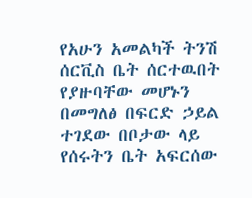የአሁን አመልካች ትንሽ ሰርቪስ ቤት ሰርተዉበት የያዙባቸው መሆኑን በመግለፅ በፍርድ ኃይል ተገደው በቦታው ላይ የሰሩትን ቤት አፍርሰው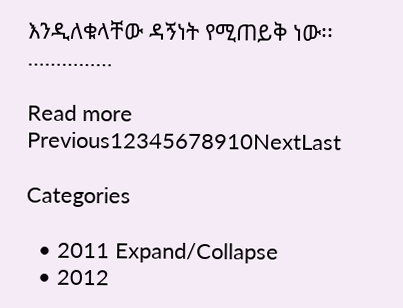እንዲለቁላቸው ዳኝነት የሚጠይቅ ነው፡፡……………

Read more
Previous12345678910NextLast

Categories

  • 2011 Expand/Collapse
  • 2012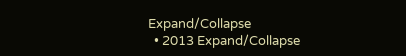Expand/Collapse
  • 2013 Expand/Collapse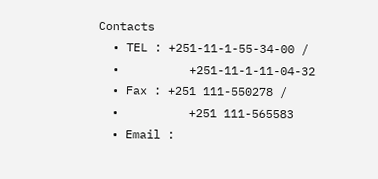Contacts
  • TEL : +251-11-1-55-34-00 /
  •          +251-11-1-11-04-32
  • Fax : +251 111-550278 /
  •          +251 111-565583
  • Email :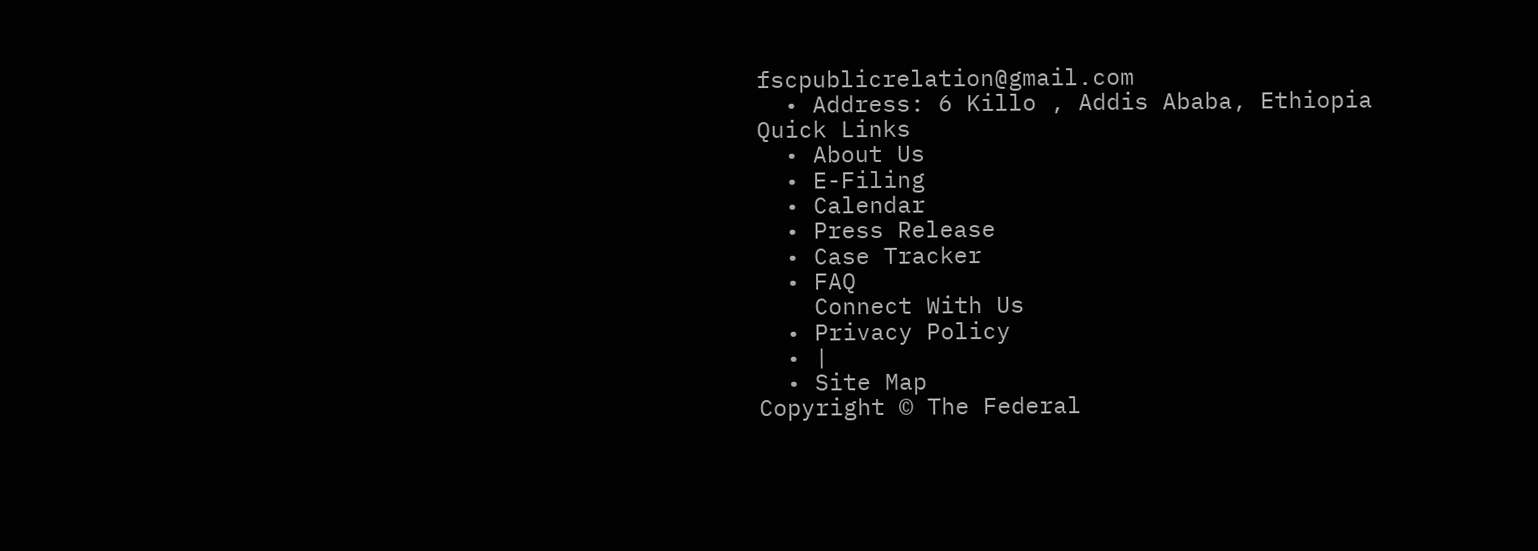fscpublicrelation@gmail.com
  • Address: 6 Killo , Addis Ababa, Ethiopia
Quick Links
  • About Us
  • E-Filing
  • Calendar
  • Press Release
  • Case Tracker
  • FAQ
    Connect With Us
  • Privacy Policy
  • |
  • Site Map
Copyright © The Federal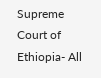Supreme Court of Ethiopia- All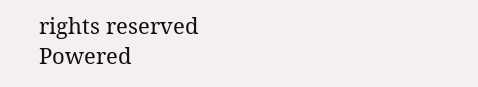rights reserved
Powered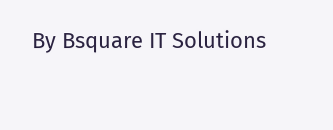By Bsquare IT Solutions